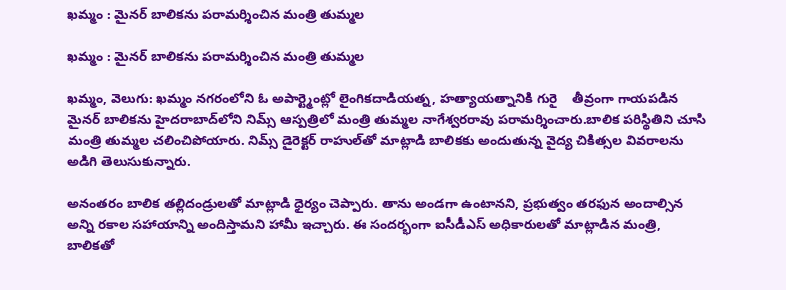ఖమ్మం : మైనర్ బాలికను పరామర్శించిన మంత్రి తుమ్మల

ఖమ్మం : మైనర్ బాలికను పరామర్శించిన మంత్రి తుమ్మల

ఖమ్మం, వెలుగు: ఖమ్మం నగరంలోని ఓ అపార్ట్మెంట్లో లైంగికదాడియత్న, హత్యాయత్నానికి గురై    తీవ్రంగా గాయపడిన మైనర్‌‌‌‌ బాలికను హైదరాబాద్‌‌‌‌లోని నిమ్స్‌‌‌‌ ఆస్పత్రిలో మంత్రి తుమ్మల నాగేశ్వరరావు పరామర్శించారు.బాలిక పరిస్థితిని చూసి మంత్రి తుమ్మల చలించిపోయారు. నిమ్స్‌‌‌‌ డైరెక్టర్ రాహుల్‌‌‌‌తో మాట్లాడి బాలికకు అందుతున్న వైద్య చికిత్సల వివరాలను అడిగి తెలుసుకున్నారు.

అనంతరం బాలిక తల్లిదండ్రులతో మాట్లాడి ధైర్యం చెప్పారు. తాను అండగా ఉంటానని, ప్రభుత్వం తరఫున అందాల్సిన అన్ని రకాల సహాయాన్ని అందిస్తామని హామీ ఇచ్చారు. ఈ సందర్భంగా ఐసీడీఎస్‌‌‌‌ అధికారులతో మాట్లాడిన మంత్రి, బాలికతో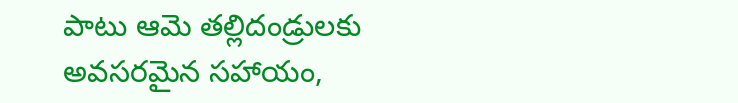పాటు ఆమె తల్లిదండ్రులకు అవసరమైన సహాయం,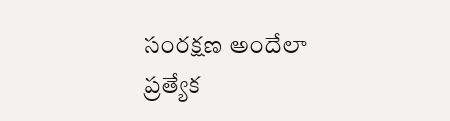సంరక్షణ అందేలా ప్రత్యేక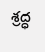శ్రద్ధ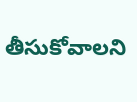తీసుకోవాలని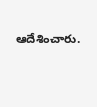ఆదేశించారు.